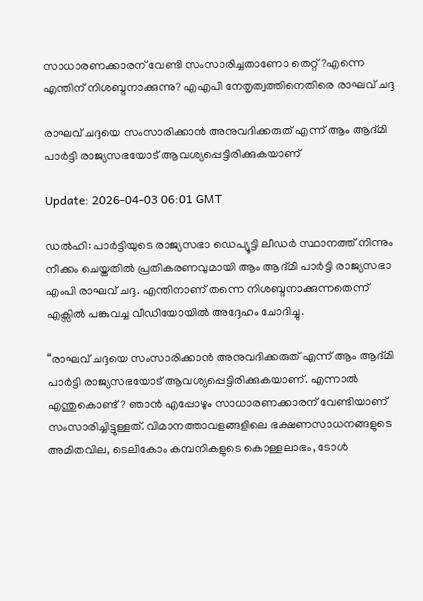സാധാരണക്കാരന് വേണ്ടി സംസാരിച്ചതാണോ തെറ്റ്?എന്നെ എന്തിന് നിശബ്ദനാക്കുന്നു? എഎപി നേതൃത്വത്തിനെതിരെ രാഘവ് ചദ്ദ

രാഘവ് ചദ്ദയെ സംസാരിക്കാൻ അനുവദിക്കരുത് എന്ന് ആം ആദ്മി പാർട്ടി രാജ്യസഭയോട് ആവശ്യപ്പെട്ടിരിക്കുകയാണ്

Update: 2026-04-03 06:01 GMT

ഡൽഹി: പാർട്ടിയുടെ രാജ്യസഭാ ഡെപ്യൂട്ടി ലീഡര്‍ സ്ഥാനത്ത് നിന്നും നീക്കം ചെയ്തതിൽ പ്രതികരണവുമായി ആം ആദ്മി പാർട്ടി രാജ്യസഭാ എംപി രാഘവ് ചദ്ദ. എന്തിനാണ് തന്നെ നിശബ്ദനാക്കുന്നതെന്ന് എക്സിൽ പങ്കുവച്ച വീഡിയോയിൽ അദ്ദേഹം ചോദിച്ചു.

“രാഘവ് ചദ്ദയെ സംസാരിക്കാൻ അനുവദിക്കരുത് എന്ന് ആം ആദ്മി പാർട്ടി രാജ്യസഭയോട് ആവശ്യപ്പെട്ടിരിക്കുകയാണ്. എന്നാൽ എന്തുകൊണ്ട്? ഞാൻ എപ്പോഴും സാധാരണക്കാരന് വേണ്ടിയാണ് സംസാരിച്ചിട്ടുള്ളത്. വിമാനത്താവളങ്ങളിലെ ഭക്ഷണസാധനങ്ങളുടെ അമിതവില, ടെലികോം കമ്പനികളുടെ കൊള്ളലാഭം, ടോൾ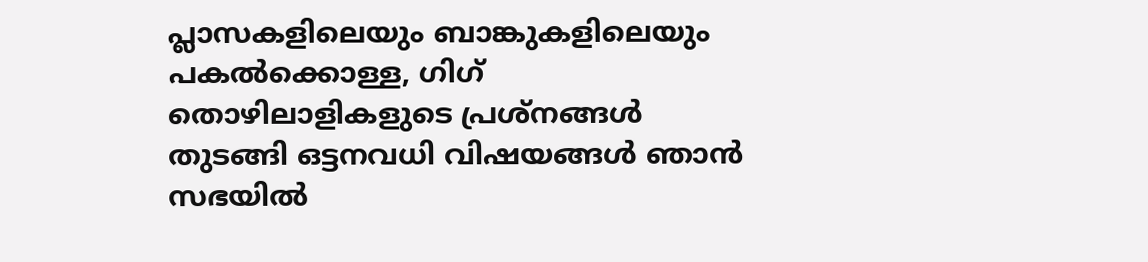പ്ലാസകളിലെയും ബാങ്കുകളിലെയും പകൽക്കൊള്ള, ഗിഗ് തൊഴിലാളികളുടെ പ്രശ്നങ്ങൾ തുടങ്ങി ഒട്ടനവധി വിഷയങ്ങൾ ഞാൻ സഭയിൽ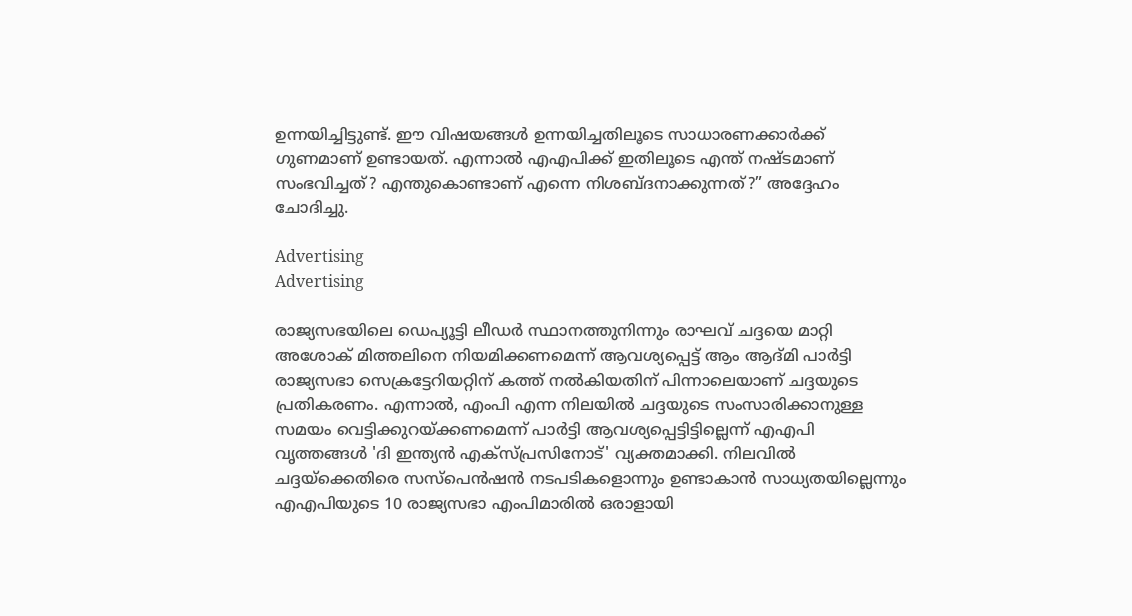ഉന്നയിച്ചിട്ടുണ്ട്. ഈ വിഷയങ്ങൾ ഉന്നയിച്ചതിലൂടെ സാധാരണക്കാർക്ക് ഗുണമാണ് ഉണ്ടായത്. എന്നാൽ എഎപിക്ക് ഇതിലൂടെ എന്ത് നഷ്ടമാണ് സംഭവിച്ചത്? എന്തുകൊണ്ടാണ് എന്നെ നിശബ്ദനാക്കുന്നത്?” അദ്ദേഹം ചോദിച്ചു.

Advertising
Advertising

രാജ്യസഭയിലെ ഡെപ്യൂട്ടി ലീഡർ സ്ഥാനത്തുനിന്നും രാഘവ് ചദ്ദയെ മാറ്റി അശോക് മിത്തലിനെ നിയമിക്കണമെന്ന് ആവശ്യപ്പെട്ട് ആം ആദ്മി പാർട്ടി രാജ്യസഭാ സെക്രട്ടേറിയറ്റിന് കത്ത് നൽകിയതിന് പിന്നാലെയാണ് ചദ്ദയുടെ പ്രതികരണം. എന്നാൽ, എംപി എന്ന നിലയിൽ ചദ്ദയുടെ സംസാരിക്കാനുള്ള സമയം വെട്ടിക്കുറയ്ക്കണമെന്ന് പാർട്ടി ആവശ്യപ്പെട്ടിട്ടില്ലെന്ന് എഎപി വൃത്തങ്ങൾ 'ദി ഇന്ത്യൻ എക്‌സ്‌പ്രസിനോട്' വ്യക്തമാക്കി. നിലവിൽ ചദ്ദയ്‌ക്കെതിരെ സസ്‌പെൻഷൻ നടപടികളൊന്നും ഉണ്ടാകാൻ സാധ്യതയില്ലെന്നും എഎപിയുടെ 10 രാജ്യസഭാ എംപിമാരിൽ ഒരാളായി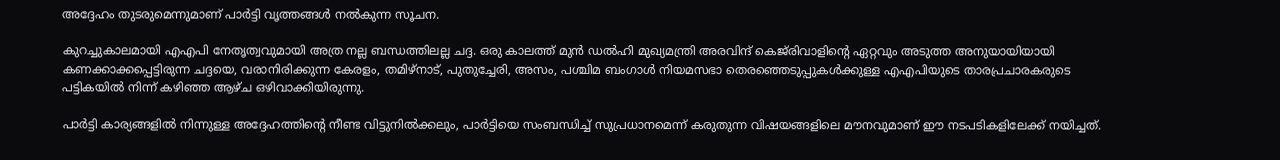അദ്ദേഹം തുടരുമെന്നുമാണ് പാർട്ടി വൃത്തങ്ങൾ നൽകുന്ന സൂചന.

കുറച്ചുകാലമായി എഎപി നേതൃത്വവുമായി അത്ര നല്ല ബന്ധത്തിലല്ല ചദ്ദ. ഒരു കാലത്ത് മുൻ ഡൽഹി മുഖ്യമന്ത്രി അരവിന്ദ് കെജ്‌രിവാളിന്റെ ഏറ്റവും അടുത്ത അനുയായിയായി കണക്കാക്കപ്പെട്ടിരുന്ന ചദ്ദയെ, വരാനിരിക്കുന്ന കേരളം, തമിഴ്‌നാട്, പുതുച്ചേരി, അസം, പശ്ചിമ ബംഗാൾ നിയമസഭാ തെരഞ്ഞെടുപ്പുകൾക്കുള്ള എഎപിയുടെ താരപ്രചാരകരുടെ പട്ടികയിൽ നിന്ന് കഴിഞ്ഞ ആഴ്ച ഒഴിവാക്കിയിരുന്നു.

പാർട്ടി കാര്യങ്ങളിൽ നിന്നുള്ള അദ്ദേഹത്തിന്റെ നീണ്ട വിട്ടുനിൽക്കലും, പാർട്ടിയെ സംബന്ധിച്ച് സുപ്രധാനമെന്ന് കരുതുന്ന വിഷയങ്ങളിലെ മൗനവുമാണ് ഈ നടപടികളിലേക്ക് നയിച്ചത്.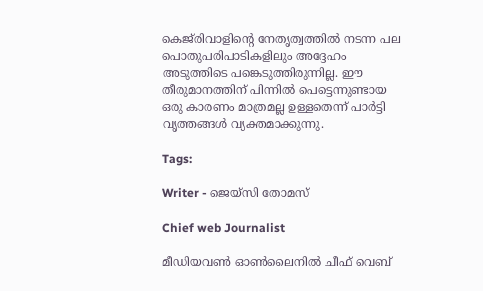കെജ്‌രിവാളിന്‍റെ നേതൃത്വത്തിൽ നടന്ന പല പൊതുപരിപാടികളിലും അദ്ദേഹം അടുത്തിടെ പങ്കെടുത്തിരുന്നില്ല. ഈ തീരുമാനത്തിന് പിന്നിൽ പെട്ടെന്നുണ്ടായ ഒരു കാരണം മാത്രമല്ല ഉള്ളതെന്ന് പാർട്ടി വൃത്തങ്ങൾ വ്യക്തമാക്കുന്നു.

Tags:

Writer - ജെയ്സി തോമസ്

Chief web Journalist

മീഡിയവൺ ഓൺലൈനിൽ ചീഫ് വെബ്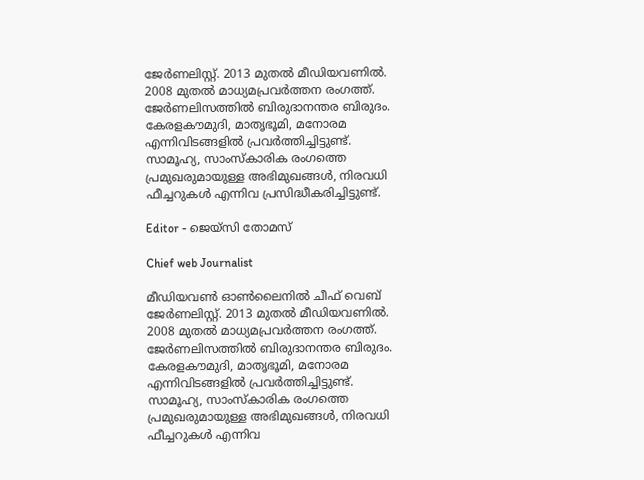ജേർണലിസ്റ്റ്. 2013 മുതൽ മീഡിയവണിൽ. 2008 മുതൽ മാധ്യമപ്രവർത്തന രംഗത്ത്. ജേർണലിസത്തിൽ ബിരുദാനന്തര ബിരുദം. കേരളകൗമുദി, മാതൃഭൂമി, മനോരമ എന്നിവിടങ്ങളിൽ പ്രവർത്തിച്ചിട്ടുണ്ട്. സാമൂഹ്യ, സാംസ്‌കാരിക രംഗത്തെ പ്രമുഖരുമായുള്ള അഭിമുഖങ്ങൾ, നിരവധി ഫീച്ചറുകൾ എന്നിവ പ്രസിദ്ധീകരിച്ചിട്ടുണ്ട്.

Editor - ജെയ്സി തോമസ്

Chief web Journalist

മീഡിയവൺ ഓൺലൈനിൽ ചീഫ് വെബ് ജേർണലിസ്റ്റ്. 2013 മുതൽ മീഡിയവണിൽ. 2008 മുതൽ മാധ്യമപ്രവർത്തന രംഗത്ത്. ജേർണലിസത്തിൽ ബിരുദാനന്തര ബിരുദം. കേരളകൗമുദി, മാതൃഭൂമി, മനോരമ എന്നിവിടങ്ങളിൽ പ്രവർത്തിച്ചിട്ടുണ്ട്. സാമൂഹ്യ, സാംസ്‌കാരിക രംഗത്തെ പ്രമുഖരുമായുള്ള അഭിമുഖങ്ങൾ, നിരവധി ഫീച്ചറുകൾ എന്നിവ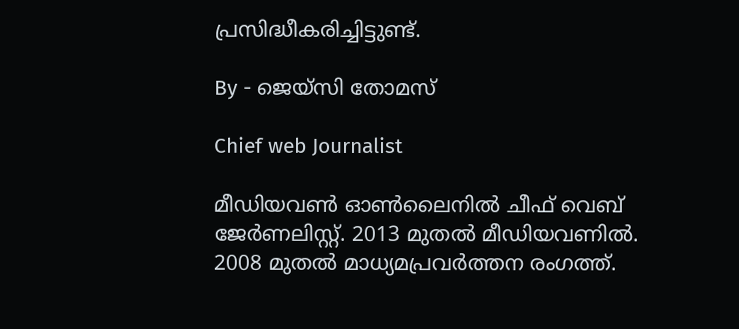പ്രസിദ്ധീകരിച്ചിട്ടുണ്ട്.

By - ജെയ്സി തോമസ്

Chief web Journalist

മീഡിയവൺ ഓൺലൈനിൽ ചീഫ് വെബ് ജേർണലിസ്റ്റ്. 2013 മുതൽ മീഡിയവണിൽ. 2008 മുതൽ മാധ്യമപ്രവർത്തന രംഗത്ത്.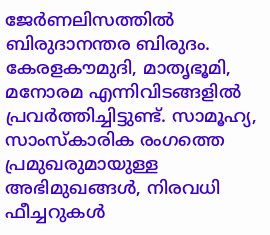ജേർണലിസത്തിൽ ബിരുദാനന്തര ബിരുദം. കേരളകൗമുദി, മാതൃഭൂമി, മനോരമ എന്നിവിടങ്ങളിൽ പ്രവർത്തിച്ചിട്ടുണ്ട്. സാമൂഹ്യ, സാംസ്‌കാരിക രംഗത്തെ പ്രമുഖരുമായുള്ള അഭിമുഖങ്ങൾ, നിരവധി ഫീച്ചറുകൾ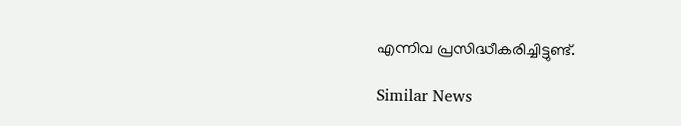എന്നിവ പ്രസിദ്ധീകരിച്ചിട്ടുണ്ട്.

Similar News